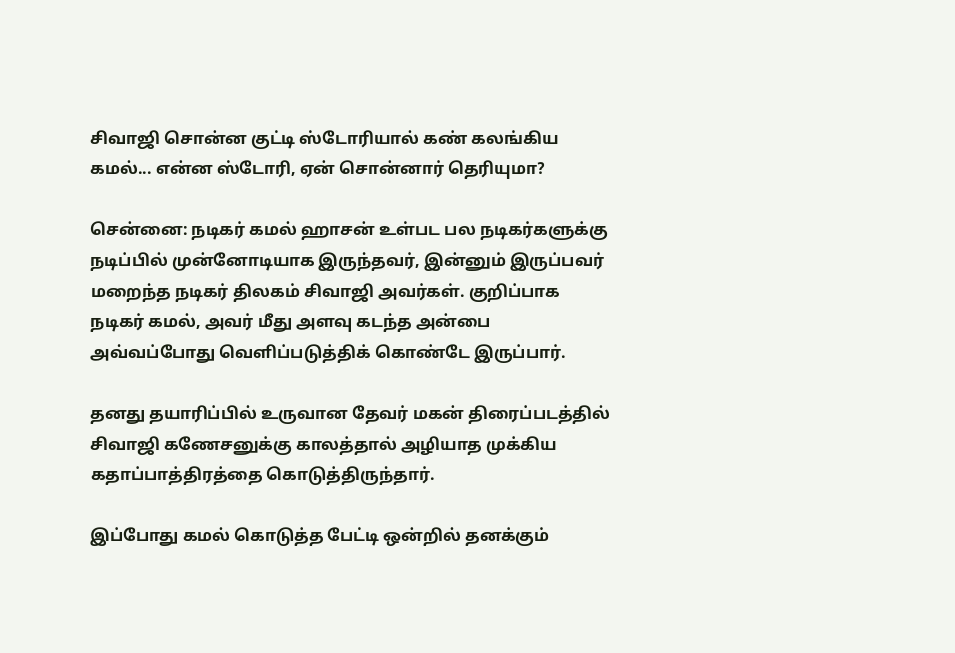சிவாஜி சொன்ன குட்டி ஸ்டோரியால் கண் கலங்கிய கமல்... என்ன ஸ்டோரி, ஏன் சொன்னார் தெரியுமா?

சென்னை: நடிகர் கமல் ஹாசன் உள்பட பல நடிகர்களுக்கு நடிப்பில் முன்னோடியாக இருந்தவர், இன்னும் இருப்பவர் மறைந்த நடிகர் திலகம் சிவாஜி அவர்கள். குறிப்பாக நடிகர் கமல், அவர் மீது அளவு கடந்த அன்பை அவ்வப்போது வெளிப்படுத்திக் கொண்டே இருப்பார்.

தனது தயாரிப்பில் உருவான தேவர் மகன் திரைப்படத்தில் சிவாஜி கணேசனுக்கு காலத்தால் அழியாத முக்கிய கதாப்பாத்திரத்தை கொடுத்திருந்தார்.

இப்போது கமல் கொடுத்த பேட்டி ஒன்றில் தனக்கும்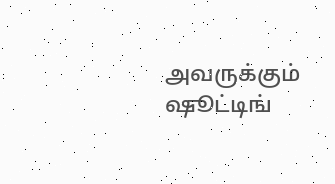அவருக்கும் ஷூட்டிங்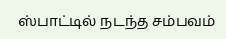ஸ்பாட்டில் நடந்த சம்பவம்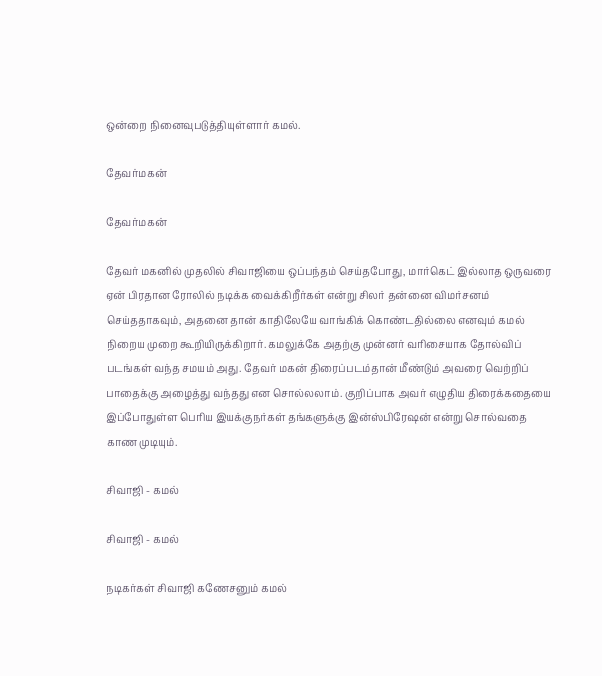ஒன்றை நினைவுபடுத்தியுள்ளார் கமல்.

தேவர்மகன்

தேவர்மகன்

தேவர் மகனில் முதலில் சிவாஜியை ஒப்பந்தம் செய்தபோது, மார்கெட் இல்லாத ஒருவரை ஏன் பிரதான ரோலில் நடிக்க வைக்கிறீர்கள் என்று சிலர் தன்னை விமர்சனம் செய்ததாகவும், அதனை தான் காதிலேயே வாங்கிக் கொண்டதில்லை எனவும் கமல் நிறைய முறை கூறியிருக்கிறார். கமலுக்கே அதற்கு முன்னர் வரிசையாக தோல்விப் படங்கள் வந்த சமயம் அது. தேவர் மகன் திரைப்படம்தான் மீண்டும் அவரை வெற்றிப் பாதைக்கு அழைத்து வந்தது என சொல்லலாம். குறிப்பாக அவர் எழுதிய திரைக்கதையை இப்போதுள்ள பெரிய இயக்குநர்கள் தங்களுக்கு இன்ஸ்பிரேஷன் என்று சொல்வதை காண முடியும்.

சிவாஜி - கமல்

சிவாஜி - கமல்

நடிகர்கள் சிவாஜி கணேசனும் கமல்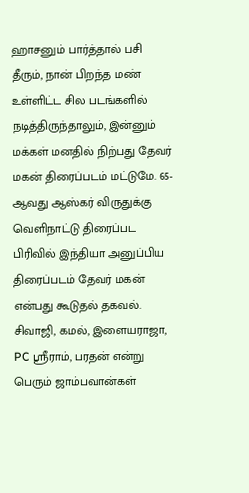ஹாசனும் பார்த்தால் பசி தீரும், நான் பிறந்த மண் உள்ளிட்ட சில படங்களில் நடித்திருந்தாலும், இன்னும் மக்கள் மனதில் நிற்பது தேவர் மகன் திரைப்படம் மட்டுமே. 65-ஆவது ஆஸ்கர் விருதுக்கு வெளிநாட்டு திரைப்பட பிரிவில் இந்தியா அனுப்பிய திரைப்படம் தேவர் மகன் என்பது கூடுதல் தகவல். சிவாஜி, கமல், இளையராஜா, PC ஶ்ரீராம், பரதன் என்று பெரும் ஜாம்பவான்கள்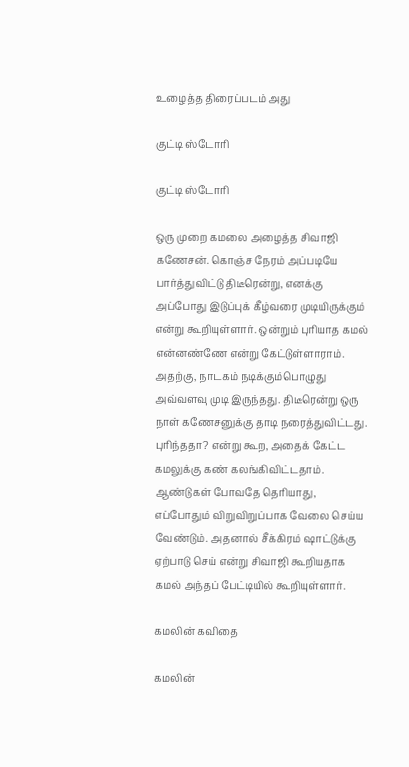உழைத்த திரைப்படம் அது

குட்டி ஸ்டோரி

குட்டி ஸ்டோரி

ஒரு முறை கமலை அழைத்த சிவாஜி கணேசன். கொஞ்ச நேரம் அப்படியே பார்த்துவிட்டு திடீரென்று, எனக்கு அப்போது இடுப்புக் கீழ்வரை முடியிருக்கும் என்று கூறியுள்ளார். ஒன்றும் புரியாத கமல் என்னண்ணே என்று கேட்டுள்ளாராம். அதற்கு, நாடகம் நடிக்கும்பொழுது அவ்வளவு முடி இருந்தது. திடீரென்று ஒரு நாள் கணேசனுக்கு தாடி நரைத்துவிட்டது. புரிந்ததா? என்று கூற, அதைக் கேட்ட கமலுக்கு கண் கலங்கிவிட்டதாம். ஆண்டுகள் போவதே தெரியாது, எப்போதும் விறுவிறுப்பாக வேலை செய்ய வேண்டும். அதனால் சீக்கிரம் ஷாட்டுக்கு ஏற்பாடு செய் என்று சிவாஜி கூறியதாக கமல் அந்தப் பேட்டியில் கூறியுள்ளார்.

கமலின் கவிதை

கமலின்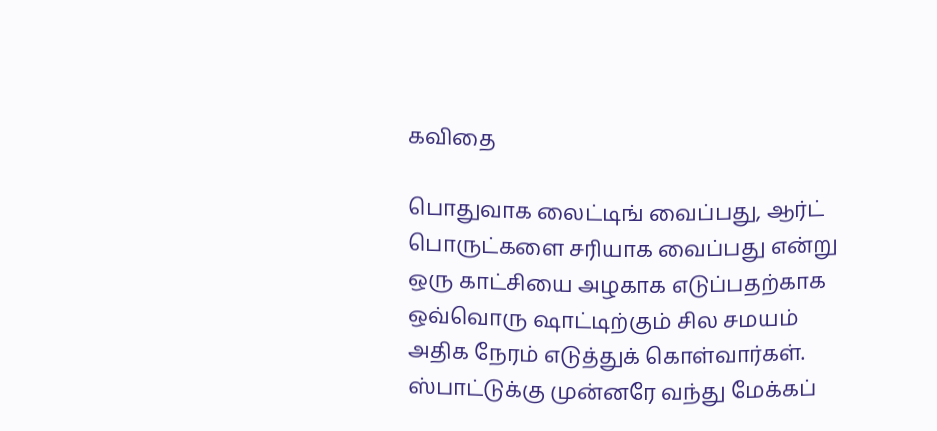கவிதை

பொதுவாக லைட்டிங் வைப்பது, ஆர்ட் பொருட்களை சரியாக வைப்பது என்று ஒரு காட்சியை அழகாக எடுப்பதற்காக ஒவ்வொரு ஷாட்டிற்கும் சில சமயம் அதிக நேரம் எடுத்துக் கொள்வார்கள். ஸ்பாட்டுக்கு முன்னரே வந்து மேக்கப்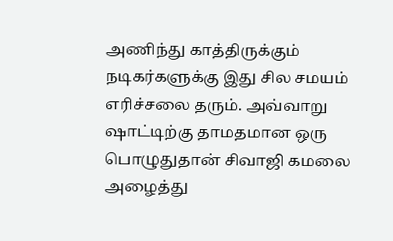அணிந்து காத்திருக்கும் நடிகர்களுக்கு இது சில சமயம் எரிச்சலை தரும். அவ்வாறு ஷாட்டிற்கு தாமதமான ஒரு பொழுதுதான் சிவாஜி கமலை அழைத்து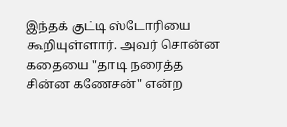இந்தக் குட்டி ஸ்டோரியை கூறியுள்ளார். அவர் சொன்ன கதையை "தாடி நரைத்த சின்ன கணேசன்" என்ற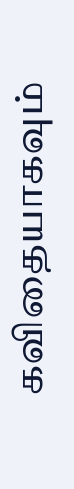கவிதையாகவும்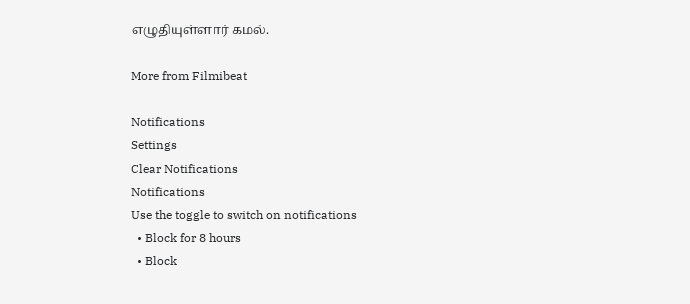எழுதியுள்ளார் கமல்.

More from Filmibeat

Notifications
Settings
Clear Notifications
Notifications
Use the toggle to switch on notifications
  • Block for 8 hours
  • Block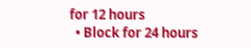for 12 hours
  • Block for 24 hours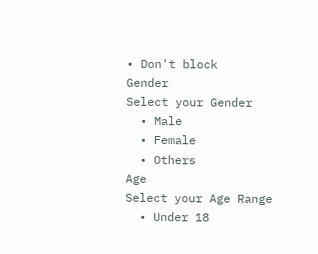• Don't block
Gender
Select your Gender
  • Male
  • Female
  • Others
Age
Select your Age Range
  • Under 18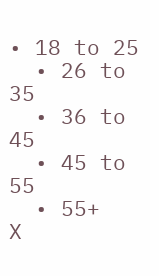• 18 to 25
  • 26 to 35
  • 36 to 45
  • 45 to 55
  • 55+
X